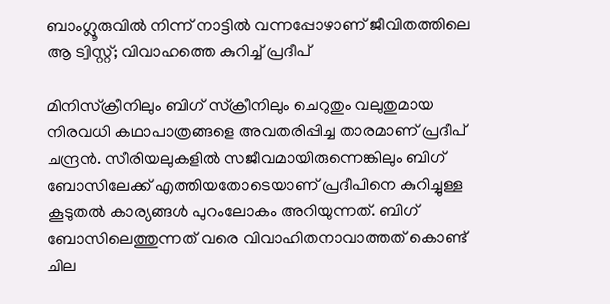ബാംഗ്ലൂരുവില്‍ നിന്ന് നാട്ടില്‍ വന്നപ്പോഴാണ് ജീവിതത്തിലെ ആ ട്വിസ്റ്റ്; വിവാഹത്തെ കുറിച്ച് പ്രദീപ്

മിനിസ്‌ക്രീനിലും ബിഗ് സ്‌ക്രീനിലും ചെറുതും വലുതുമായ നിരവധി കഥാപാത്രങ്ങളെ അവതരിപ്പിച്ച താരമാണ് പ്രദീപ് ചന്ദ്രന്‍. സീരിയലുകളില്‍ സജീവമായിരുന്നെങ്കിലും ബിഗ് ബോസിലേക്ക് എത്തിയതോടെയാണ് പ്രദീപിനെ കുറിച്ചുള്ള കൂടുതല്‍ കാര്യങ്ങള്‍ പുറംലോകം അറിയുന്നത്. ബിഗ് ബോസിലെത്തുന്നത് വരെ വിവാഹിതനാവാത്തത് കൊണ്ട് ചില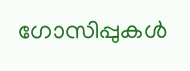ഗോസിപ്പുകള്‍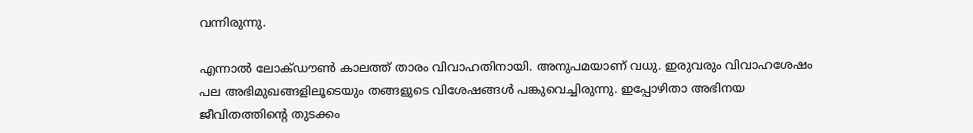വന്നിരുന്നു.

എന്നാല്‍ ലോക്ഡൗണ്‍ കാലത്ത് താരം വിവാഹതിനായി. അനുപമയാണ് വധു. ഇരുവരും വിവാഹശേഷം പല അഭിമുഖങ്ങളിലൂടെയും തങ്ങളുടെ വിശേഷങ്ങള്‍ പങ്കുവെച്ചിരുന്നു. ഇപ്പോഴിതാ അഭിനയ ജീവിതത്തിന്റെ തുടക്കം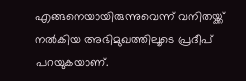എങ്ങനെയായിരുന്നുവെന്ന് വനിതയ്ക്ക് നല്‍കിയ അഭിമുഖത്തിലൂടെ പ്രദീപ് പറയുകയാണ്.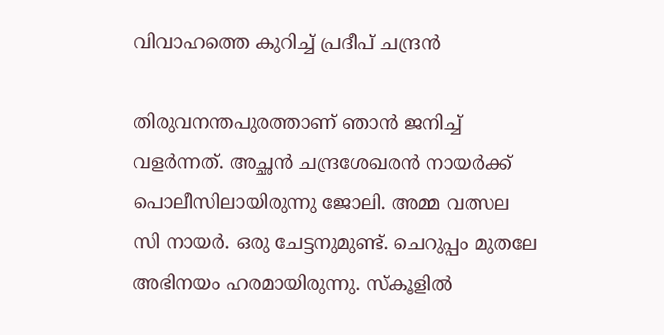വിവാഹത്തെ കുറിച്ച് പ്രദീപ് ചന്ദ്രന്‍

തിരുവനന്തപുരത്താണ് ഞാന്‍ ജനിച്ച് വളര്‍ന്നത്. അച്ഛന്‍ ചന്ദ്രശേഖരന്‍ നായര്‍ക്ക് പൊലീസിലായിരുന്നു ജോലി. അമ്മ വത്സല സി നായര്‍. ഒരു ചേട്ടനുമുണ്ട്. ചെറുപ്പം മുതലേ അഭിനയം ഹരമായിരുന്നു. സ്‌കൂളില്‍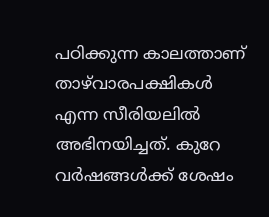പഠിക്കുന്ന കാലത്താണ് താഴ്‌വാരപക്ഷികള്‍ എന്ന സീരിയലില്‍ അഭിനയിച്ചത്. കുറേ വര്‍ഷങ്ങള്‍ക്ക് ശേഷം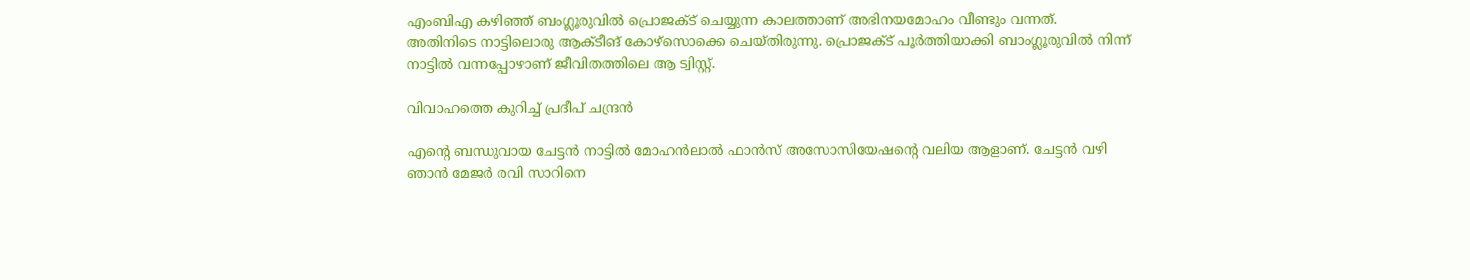എംബിഎ കഴിഞ്ഞ് ബംഗ്ലൂരുവില്‍ പ്രൊജക്ട് ചെയ്യുന്ന കാലത്താണ് അഭിനയമോഹം വീണ്ടും വന്നത്. അതിനിടെ നാട്ടിലൊരു ആക്ടീങ് കോഴ്‌സൊക്കെ ചെയ്തിരുന്നു. പ്രൊജക്ട് പൂര്‍ത്തിയാക്കി ബാംഗ്ലൂരുവില്‍ നിന്ന് നാട്ടില്‍ വന്നപ്പോഴാണ് ജീവിതത്തിലെ ആ ട്വിസ്റ്റ്.

വിവാഹത്തെ കുറിച്ച് പ്രദീപ് ചന്ദ്രന്‍

എന്റെ ബന്ധുവായ ചേട്ടന്‍ നാട്ടില്‍ മോഹന്‍ലാല്‍ ഫാന്‍സ് അസോസിയേഷന്റെ വലിയ ആളാണ്. ചേട്ടന്‍ വഴി ഞാന്‍ മേജര്‍ രവി സാറിനെ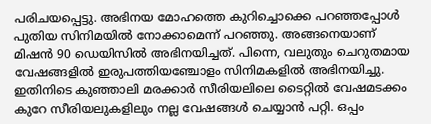പരിചയപ്പെട്ടു. അഭിനയ മോഹത്തെ കുറിച്ചൊക്കെ പറഞ്ഞപ്പോള്‍ പുതിയ സിനിമയില്‍ നോക്കാമെന്ന് പറഞ്ഞു. അങ്ങനെയാണ് മിഷന്‍ 90 ഡെയിസില്‍ അഭിനയിച്ചത്. പിന്നെ, വലുതും ചെറുതമായ വേഷങ്ങളില്‍ ഇരുപത്തിയഞ്ചോളം സിനിമകളില്‍ അഭിനയിച്ചു. ഇതിനിടെ കുഞ്ഞാലി മരക്കാര്‍ സീരിയലിലെ ടൈറ്റില്‍ വേഷമടക്കം കുറേ സീരിയലുകളിലും നല്ല വേഷങ്ങള്‍ ചെയ്യാന്‍ പറ്റി. ഒപ്പം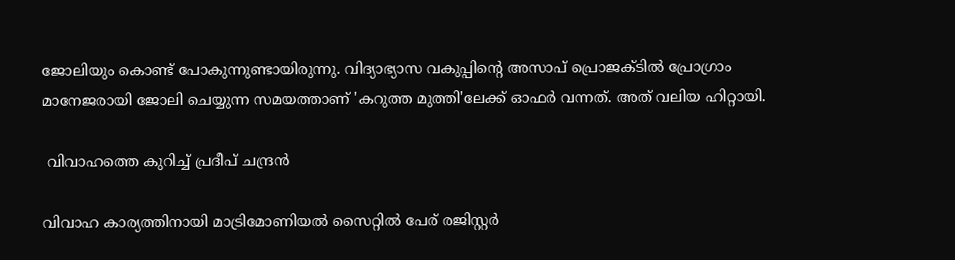ജോലിയും കൊണ്ട് പോകുന്നുണ്ടായിരുന്നു. വിദ്യാഭ്യാസ വകുപ്പിന്റെ അസാപ് പ്രൊജക്ടില്‍ പ്രോഗ്രാം മാനേജരായി ജോലി ചെയ്യുന്ന സമയത്താണ് 'കറുത്ത മുത്തി'ലേക്ക് ഓഫര്‍ വന്നത്. അത് വലിയ ഹിറ്റായി.

 വിവാഹത്തെ കുറിച്ച് പ്രദീപ് ചന്ദ്രന്‍

വിവാഹ കാര്യത്തിനായി മാട്രിമോണിയല്‍ സൈറ്റില്‍ പേര് രജിസ്റ്റര്‍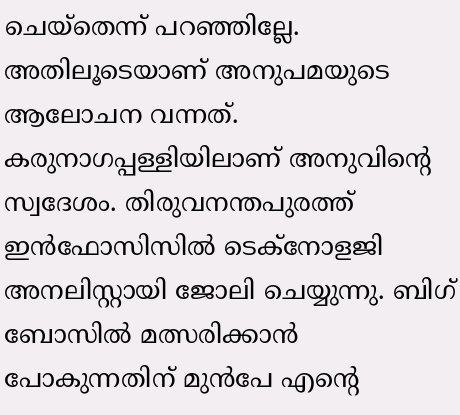ചെയ്‌തെന്ന് പറഞ്ഞില്ലേ. അതിലൂടെയാണ് അനുപമയുടെ ആലോചന വന്നത്. കരുനാഗപ്പള്ളിയിലാണ് അനുവിന്റെ സ്വദേശം. തിരുവനന്തപുരത്ത് ഇന്‍ഫോസിസില്‍ ടെക്‌നോളജി അനലിസ്റ്റായി ജോലി ചെയ്യുന്നു. ബിഗ് ബോസില്‍ മത്സരിക്കാന്‍ പോകുന്നതിന് മുന്‍പേ എന്റെ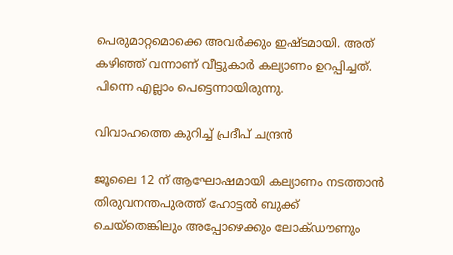പെരുമാറ്റമൊക്കെ അവര്‍ക്കും ഇഷ്ടമായി. അത് കഴിഞ്ഞ് വന്നാണ് വീട്ടുകാര്‍ കല്യാണം ഉറപ്പിച്ചത്. പിന്നെ എല്ലാം പെട്ടെന്നായിരുന്നു.

വിവാഹത്തെ കുറിച്ച് പ്രദീപ് ചന്ദ്രന്‍

ജൂലൈ 12 ന് ആഘോഷമായി കല്യാണം നടത്താന്‍ തിരുവനന്തപുരത്ത് ഹോട്ടല്‍ ബുക്ക് ചെയ്‌തെങ്കിലും അപ്പോഴെക്കും ലോക്ഡൗണും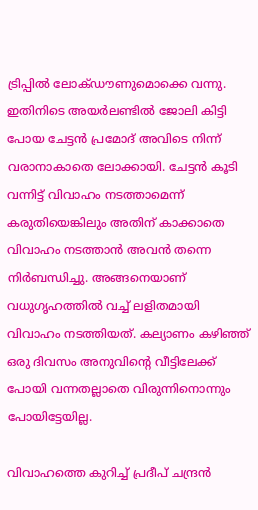ട്രിപ്പില്‍ ലോക്ഡൗണുമൊക്കെ വന്നു. ഇതിനിടെ അയര്‍ലണ്ടില്‍ ജോലി കിട്ടി പോയ ചേട്ടന്‍ പ്രമോദ് അവിടെ നിന്ന് വരാനാകാതെ ലോക്കായി. ചേട്ടന്‍ കൂടി വന്നിട്ട് വിവാഹം നടത്താമെന്ന് കരുതിയെങ്കിലും അതിന് കാക്കാതെ വിവാഹം നടത്താന്‍ അവന്‍ തന്നെ നിര്‍ബന്ധിച്ചു. അങ്ങനെയാണ് വധുഗൃഹത്തില്‍ വച്ച് ലളിതമായി വിവാഹം നടത്തിയത്. കല്യാണം കഴിഞ്ഞ് ഒരു ദിവസം അനുവിന്റെ വീട്ടിലേക്ക് പോയി വന്നതല്ലാതെ വിരുന്നിനൊന്നും പോയിട്ടേയില്ല.

വിവാഹത്തെ കുറിച്ച് പ്രദീപ് ചന്ദ്രന്‍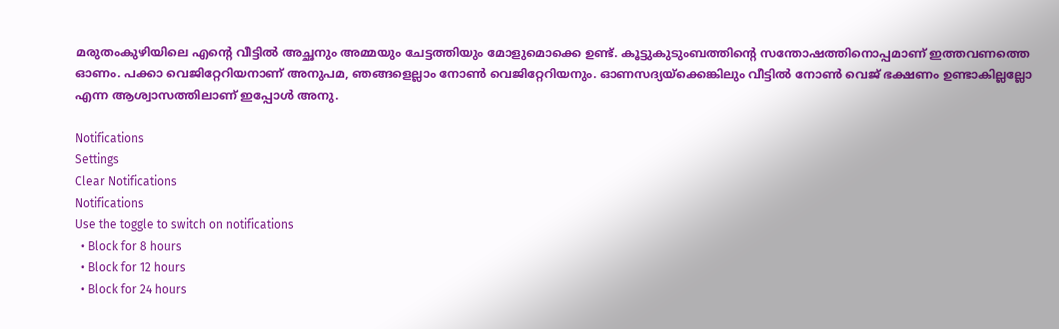മരുതംകുഴിയിലെ എന്റെ വീട്ടില്‍ അച്ഛനും അമ്മയും ചേട്ടത്തിയും മോളുമൊക്കെ ഉണ്ട്. കൂട്ടുകുടുംബത്തിന്റെ സന്തോഷത്തിനൊപ്പമാണ് ഇത്തവണത്തെ ഓണം. പക്കാ വെജിറ്റേറിയനാണ് അനുപമ, ഞങ്ങളെല്ലാം നോണ്‍ വെജിറ്റേറിയനും. ഓണസദ്യയ്‌ക്കെങ്കിലും വീട്ടില്‍ നോണ്‍ വെജ് ഭക്ഷണം ഉണ്ടാകില്ലല്ലോ എന്ന ആശ്വാസത്തിലാണ് ഇപ്പോള്‍ അനു.

Notifications
Settings
Clear Notifications
Notifications
Use the toggle to switch on notifications
  • Block for 8 hours
  • Block for 12 hours
  • Block for 24 hours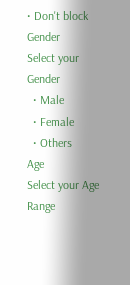• Don't block
Gender
Select your Gender
  • Male
  • Female
  • Others
Age
Select your Age Range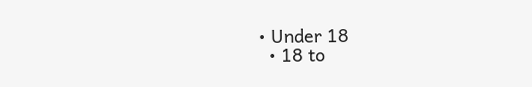• Under 18
  • 18 to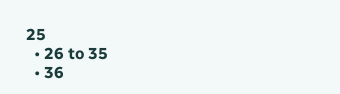25
  • 26 to 35
  • 36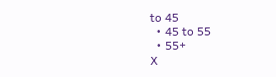to 45
  • 45 to 55
  • 55+
X